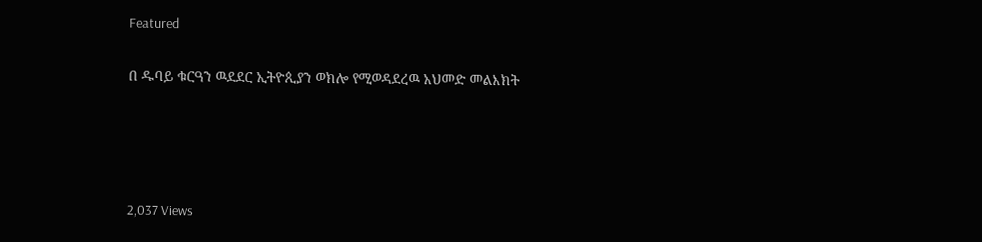Featured

በ ዱባይ ቁርዓን ዉደደር ኢትዮጲያን ወክሎ የሚወዳደረዉ አህመድ መልእክት




2,037 Views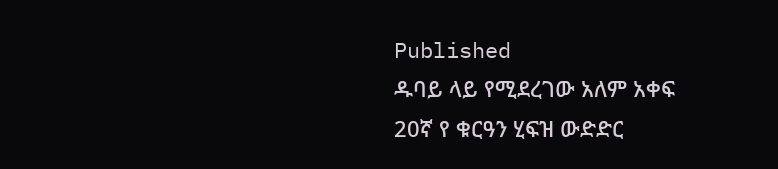Published
ዱባይ ላይ የሚደረገው አለም አቀፍ 20ኛ የ ቁርዓን ሂፍዝ ውድድር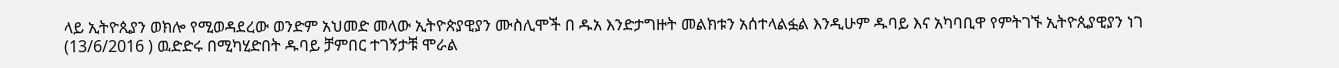ላይ ኢትዮጲያን ወክሎ የሚወዳደረው ወንድም አህመድ መላው ኢትዮጵያዊያን ሙስሊሞች በ ዱአ እንድታግዙት መልክቱን አሰተላልፏል እንዲሁም ዱባይ እና አካባቢዋ የምትገኙ ኢትዮጲያዊያን ነገ (13/6/2016 ) ዉድድሩ በሚካሂድበት ዱባይ ቻምበር ተገኝታቹ ሞራል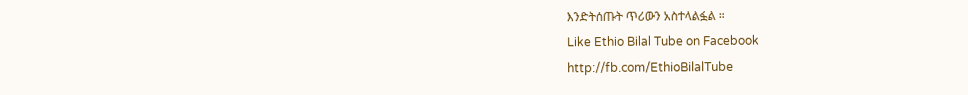እንድትሰጡት ጥሪውን አስተላልፏል ።
Like Ethio Bilal Tube on Facebook
http://fb.com/EthioBilalTube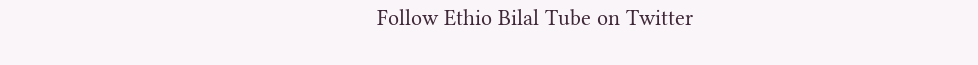Follow Ethio Bilal Tube on Twitter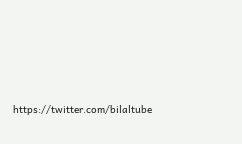https://twitter.com/bilaltube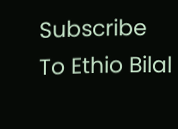Subscribe To Ethio Bilal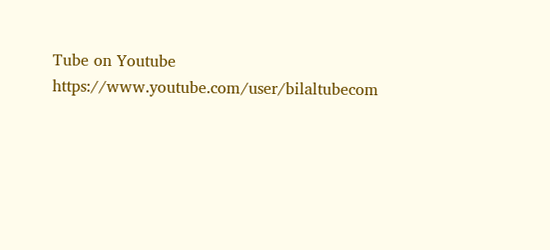Tube on Youtube
https://www.youtube.com/user/bilaltubecom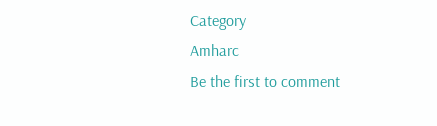Category
Amharc
Be the first to comment